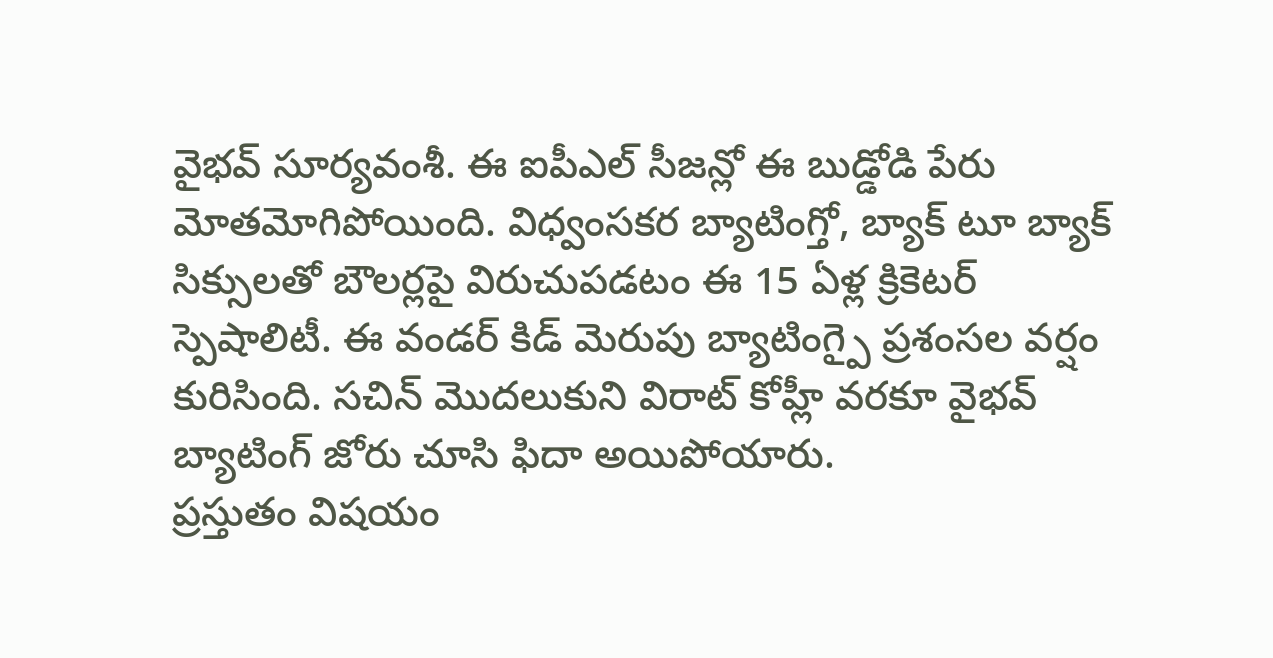వైభవ్ సూర్యవంశీ. ఈ ఐపీఎల్ సీజన్లో ఈ బుడ్డోడి పేరు మోతమోగిపోయింది. విధ్వంసకర బ్యాటింగ్తో, బ్యాక్ టూ బ్యాక్ సిక్సులతో బౌలర్లపై విరుచుపడటం ఈ 15 ఏళ్ల క్రికెటర్ స్పెషాలిటీ. ఈ వండర్ కిడ్ మెరుపు బ్యాటింగ్పై ప్రశంసల వర్షం కురిసింది. సచిన్ మొదలుకుని విరాట్ కోహ్లీ వరకూ వైభవ్ బ్యాటింగ్ జోరు చూసి ఫిదా అయిపోయారు.
ప్రస్తుతం విషయం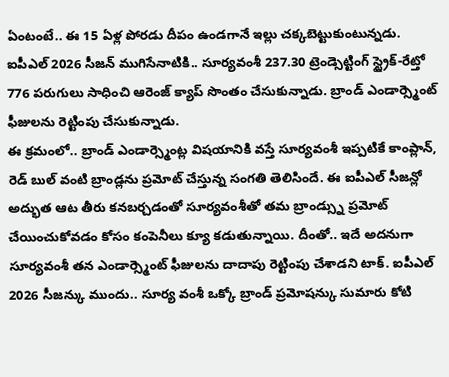ఏంటంటే.. ఈ 15 ఏళ్ల పోరడు దీపం ఉండగానే ఇల్లు చక్కబెట్టుకుంటున్నడు. ఐపీఎల్ 2026 సీజన్ ముగిసేనాటికి.. సూర్యవంశీ 237.30 ట్రెండ్సెట్టింగ్ స్ట్రైక్-రేట్తో 776 పరుగులు సాధించి ఆరెంజ్ క్యాప్ సొంతం చేసుకున్నాడు. బ్రాండ్ ఎండార్స్మెంట్ ఫీజులను రెట్టింపు చేసుకున్నాడు.
ఈ క్రమంలో.. బ్రాండ్ ఎండార్స్మెంట్ల విషయానికి వస్తే సూర్యవంశీ ఇప్పటికే కాంప్లాన్, రెడ్ బుల్ వంటి బ్రాండ్లను ప్రమోట్ చేస్తున్న సంగతి తెలిసిందే. ఈ ఐపీఎల్ సీజన్లో అద్భుత ఆట తీరు కనబర్చడంతో సూర్యవంశీతో తమ బ్రాండ్స్ను ప్రమోట్ చేయించుకోవడం కోసం కంపెనీలు క్యూ కడుతున్నాయి. దీంతో.. ఇదే అదనుగా సూర్యవంశీ తన ఎండార్స్మెంట్ ఫీజులను దాదాపు రెట్టింపు చేశాడని టాక్. ఐపీఎల్ 2026 సీజన్కు ముందు.. సూర్య వంశీ ఒక్కో బ్రాండ్ ప్రమోషన్కు సుమారు కోటి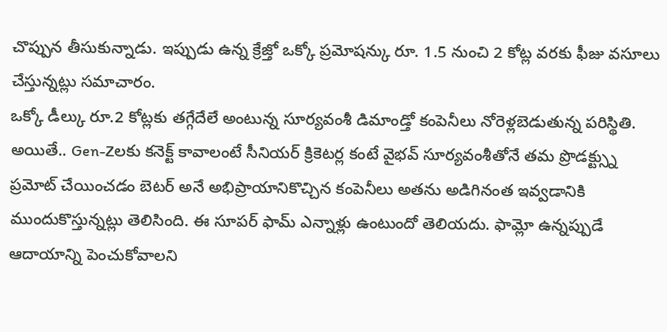చొప్పున తీసుకున్నాడు. ఇప్పుడు ఉన్న క్రేజ్తో ఒక్కో ప్రమోషన్కు రూ. 1.5 నుంచి 2 కోట్ల వరకు ఫీజు వసూలు చేస్తున్నట్లు సమాచారం.
ఒక్కో డీల్కు రూ.2 కోట్లకు తగ్గేదేలే అంటున్న సూర్యవంశీ డిమాండ్తో కంపెనీలు నోరెళ్లబెడుతున్న పరిస్థితి. అయితే.. Gen-Zలకు కనెక్ట్ కావాలంటే సీనియర్ క్రికెటర్ల కంటే వైభవ్ సూర్యవంశీతోనే తమ ప్రొడక్ట్స్ను ప్రమోట్ చేయించడం బెటర్ అనే అభిప్రాయానికొచ్చిన కంపెనీలు అతను అడిగినంత ఇవ్వడానికి ముందుకొస్తున్నట్లు తెలిసింది. ఈ సూపర్ ఫామ్ ఎన్నాళ్లు ఉంటుందో తెలియదు. ఫామ్లో ఉన్నప్పుడే ఆదాయాన్ని పెంచుకోవాలని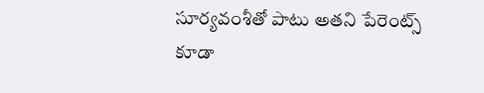సూర్యవంశీతో పాటు అతని పేరెంట్స్ కూడా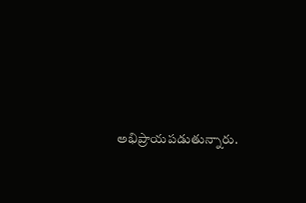అభిప్రాయపడుతున్నారు.